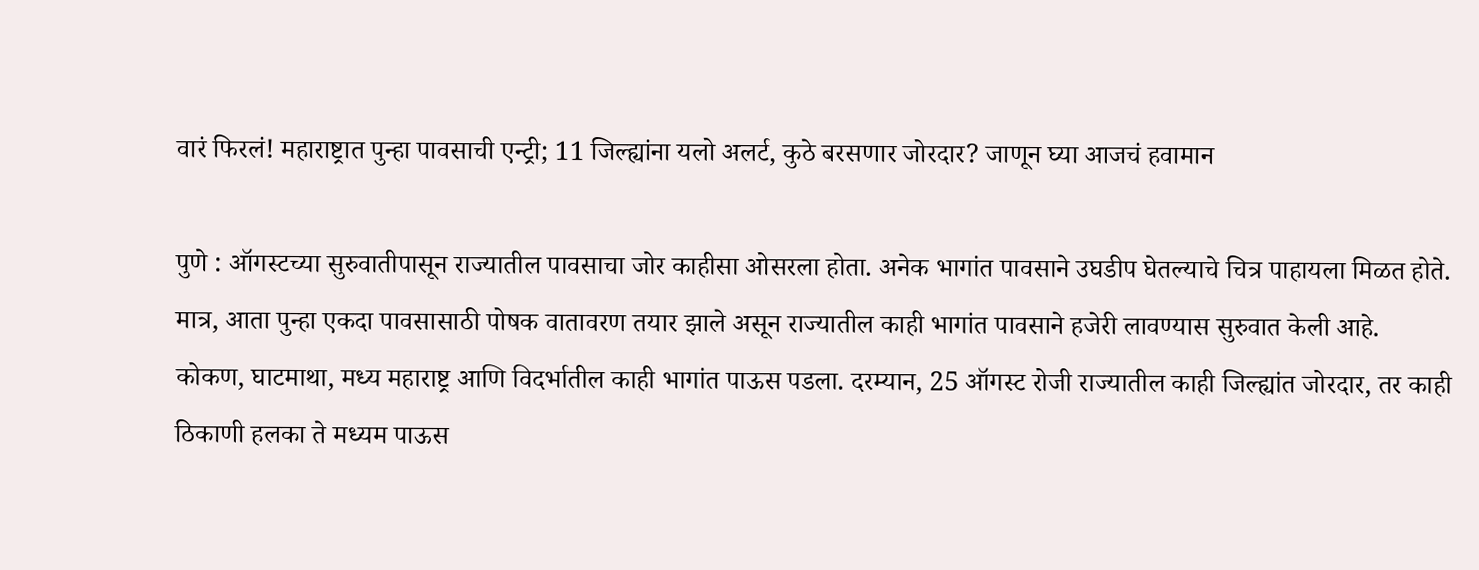वारं फिरलं! महाराष्ट्रात पुन्हा पावसाची एन्ट्री; 11 जिल्ह्यांना यलो अलर्ट, कुठे बरसणार जोरदार? जाणून घ्या आजचं हवामान

पुणे : ऑगस्टच्या सुरुवातीपासून राज्यातील पावसाचा जोर काहीसा ओसरला होता. अनेक भागांत पावसाने उघडीप घेतल्याचे चित्र पाहायला मिळत होते. मात्र, आता पुन्हा एकदा पावसासाठी पोषक वातावरण तयार झाले असून राज्यातील काही भागांत पावसाने हजेरी लावण्यास सुरुवात केली आहे.
कोकण, घाटमाथा, मध्य महाराष्ट्र आणि विदर्भातील काही भागांत पाऊस पडला. दरम्यान, 25 ऑगस्ट रोजी राज्यातील काही जिल्ह्यांत जोरदार, तर काही ठिकाणी हलका ते मध्यम पाऊस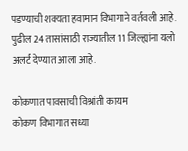पडण्याची शक्यता हवामान विभागाने वर्तवली आहे. पुढील 24 तासांसाठी राज्यातील 11 जिल्ह्यांना यलो अलर्ट देण्यात आला आहे.

कोकणात पावसाची विश्रांती कायम
कोकण विभागात सध्या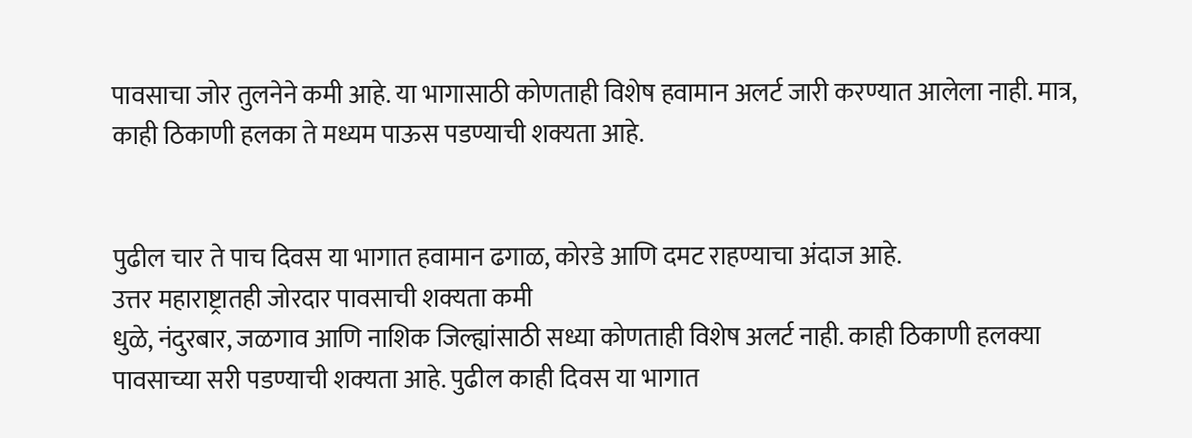पावसाचा जोर तुलनेने कमी आहे. या भागासाठी कोणताही विशेष हवामान अलर्ट जारी करण्यात आलेला नाही. मात्र, काही ठिकाणी हलका ते मध्यम पाऊस पडण्याची शक्यता आहे.


पुढील चार ते पाच दिवस या भागात हवामान ढगाळ, कोरडे आणि दमट राहण्याचा अंदाज आहे.
उत्तर महाराष्ट्रातही जोरदार पावसाची शक्यता कमी
धुळे, नंदुरबार, जळगाव आणि नाशिक जिल्ह्यांसाठी सध्या कोणताही विशेष अलर्ट नाही. काही ठिकाणी हलक्या पावसाच्या सरी पडण्याची शक्यता आहे. पुढील काही दिवस या भागात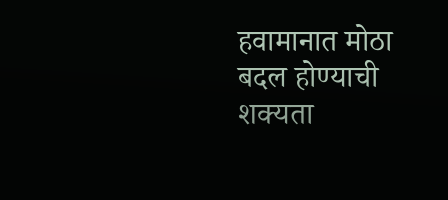हवामानात मोठा बदल होण्याची शक्यता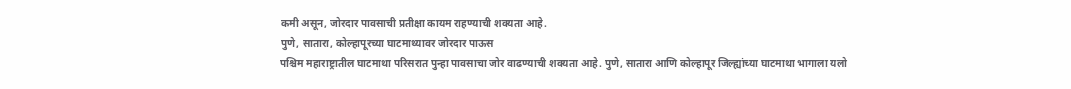कमी असून, जोरदार पावसाची प्रतीक्षा कायम राहण्याची शक्यता आहे.
पुणे, सातारा, कोल्हापूरच्या घाटमाथ्यावर जोरदार पाऊस
पश्चिम महाराष्ट्रातील घाटमाथा परिसरात पुन्हा पावसाचा जोर वाढण्याची शक्यता आहे. पुणे, सातारा आणि कोल्हापूर जिल्ह्यांच्या घाटमाथा भागाला यलो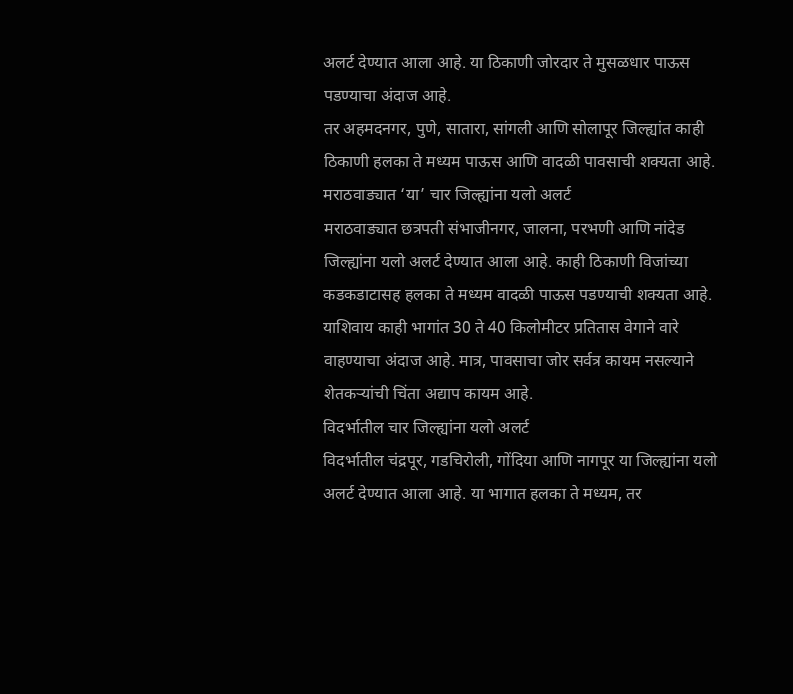अलर्ट देण्यात आला आहे. या ठिकाणी जोरदार ते मुसळधार पाऊस पडण्याचा अंदाज आहे.
तर अहमदनगर, पुणे, सातारा, सांगली आणि सोलापूर जिल्ह्यांत काही ठिकाणी हलका ते मध्यम पाऊस आणि वादळी पावसाची शक्यता आहे.
मराठवाड्यात ‘या’ चार जिल्ह्यांना यलो अलर्ट
मराठवाड्यात छत्रपती संभाजीनगर, जालना, परभणी आणि नांदेड जिल्ह्यांना यलो अलर्ट देण्यात आला आहे. काही ठिकाणी विजांच्या कडकडाटासह हलका ते मध्यम वादळी पाऊस पडण्याची शक्यता आहे.
याशिवाय काही भागांत 30 ते 40 किलोमीटर प्रतितास वेगाने वारे वाहण्याचा अंदाज आहे. मात्र, पावसाचा जोर सर्वत्र कायम नसल्याने शेतकऱ्यांची चिंता अद्याप कायम आहे.
विदर्भातील चार जिल्ह्यांना यलो अलर्ट
विदर्भातील चंद्रपूर, गडचिरोली, गोंदिया आणि नागपूर या जिल्ह्यांना यलो अलर्ट देण्यात आला आहे. या भागात हलका ते मध्यम, तर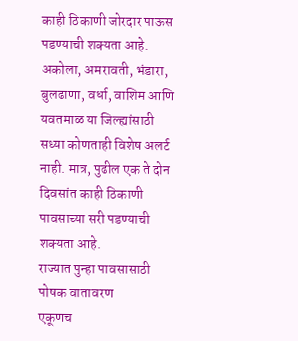काही ठिकाणी जोरदार पाऊस पडण्याची शक्यता आहे.
अकोला, अमरावती, भंडारा, बुलढाणा, वर्धा, वाशिम आणि यवतमाळ या जिल्ह्यांसाठी सध्या कोणताही विशेष अलर्ट नाही. मात्र, पुढील एक ते दोन दिवसांत काही ठिकाणी पावसाच्या सरी पडण्याची शक्यता आहे.
राज्यात पुन्हा पावसासाठी पोषक वातावरण
एकूणच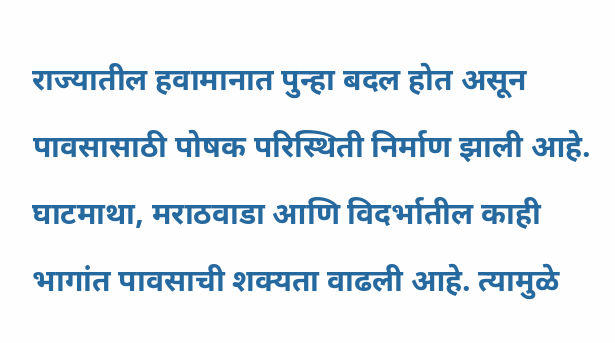राज्यातील हवामानात पुन्हा बदल होत असून पावसासाठी पोषक परिस्थिती निर्माण झाली आहे. घाटमाथा, मराठवाडा आणि विदर्भातील काही भागांत पावसाची शक्यता वाढली आहे. त्यामुळे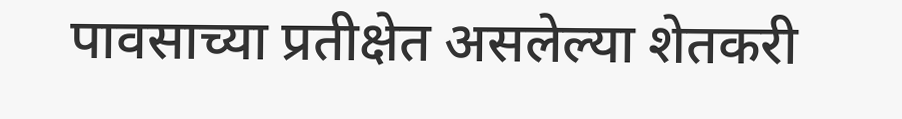पावसाच्या प्रतीक्षेत असलेल्या शेतकरी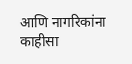आणि नागरिकांना काहीसा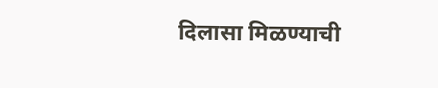दिलासा मिळण्याची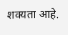शक्यता आहे.